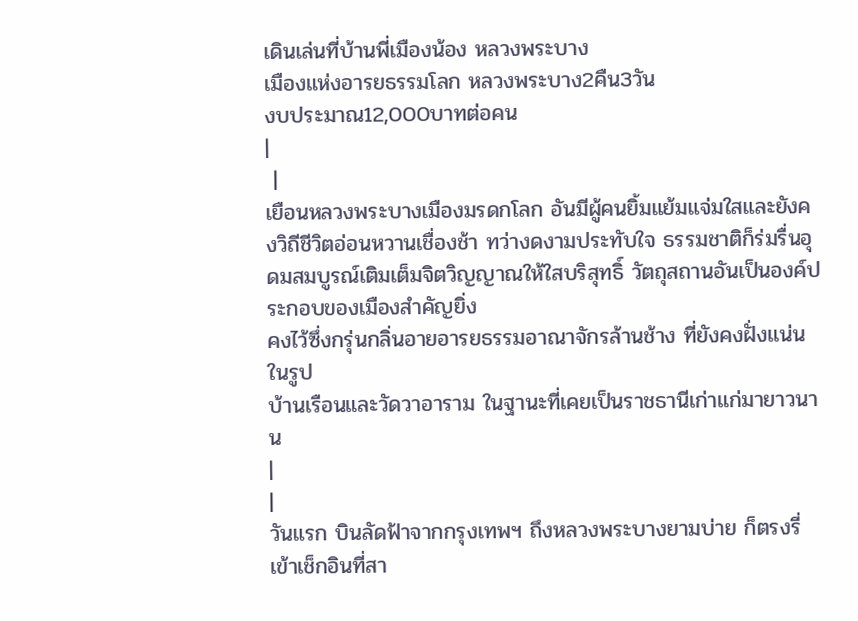เดินเล่นที่บ้านพี่เมืองน้อง หลวงพระบาง
เมืองแห่งอารยธรรมโลก หลวงพระบาง2คืน3วัน
งบประมาณ12,000บาทต่อคน
|
 |
เยือนหลวงพระบางเมืองมรดกโลก อันมีผู้คนยิ้มแย้มแจ่มใสและยังคงวิถีชีวิตอ่อนหวานเชื่องช้า ทว่างดงามประทับใจ ธรรมชาติก็ร่มรื่นอุดมสมบูรณ์เติมเต็มจิตวิญญาณให้ใสบริสุทธิ์ วัตถุสถานอันเป็นองค์ประกอบของเมืองสำคัญยิ่ง
คงไว้ซึ่งกรุ่นกลิ่นอายอารยธรรมอาณาจักรล้านช้าง ที่ยังคงฝั่งแน่นในรูป
บ้านเรือนและวัดวาอาราม ในฐานะที่เคยเป็นราชธานีเก่าแก่มายาวนาน
|
|
วันแรก บินลัดฟ้าจากกรุงเทพฯ ถึงหลวงพระบางยามบ่าย ก็ตรงรี่เข้าเช็กอินที่สา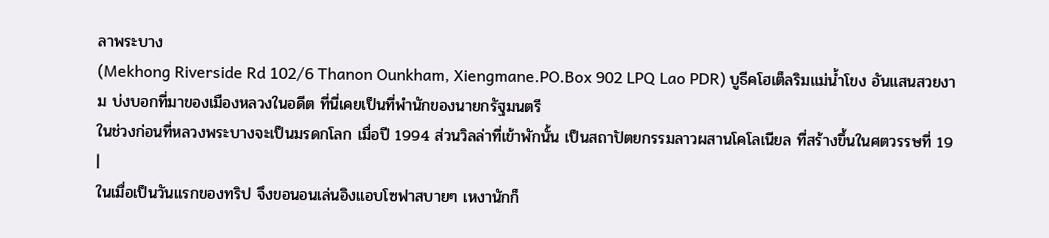ลาพระบาง
(Mekhong Riverside Rd 102/6 Thanon Ounkham, Xiengmane.PO.Box 902 LPQ Lao PDR) บูธีคโฮเต็ลริมแม่น้ำโขง อันแสนสวยงาม บ่งบอกที่มาของเมืองหลวงในอดีต ที่นี่เคยเป็นที่พำนักของนายกรัฐมนตรี
ในช่วงก่อนที่หลวงพระบางจะเป็นมรดกโลก เมื่อปี 1994 ส่วนวิลล่าที่เข้าพักนั้น เป็นสถาปัตยกรรมลาวผสานโคโลเนียล ที่สร้างขึ้นในศตวรรษที่ 19
|
ในเมื่อเป็นวันแรกของทริป จึงขอนอนเล่นอิงแอบโซฟาสบายๆ เหงานักก็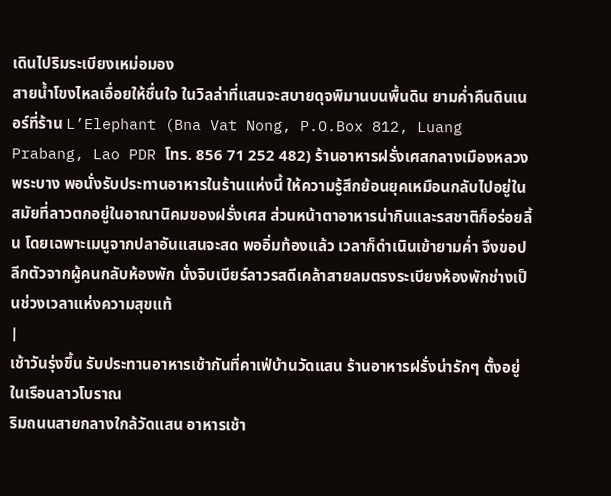เดินไปริมระเบียงเหม่อมอง
สายน้ำโขงไหลเอื่อยให้ชื่นใจ ในวิลล่าที่แสนจะสบายดุจพิมานบนพื้นดิน ยามค่ำคืนดินเนอร์ที่ร้าน L’Elephant (Bna Vat Nong, P.O.Box 812, Luang Prabang, Lao PDR โทร. 856 71 252 482) ร้านอาหารฝรั่งเศสกลางเมืองหลวงพระบาง พอนั่งรับประทานอาหารในร้านแห่งนี้ ให้ความรู้สึกย้อนยุคเหมือนกลับไปอยู่ในสมัยที่ลาวตกอยู่ในอาณานิคมของฝรั่งเศส ส่วนหน้าตาอาหารน่ากินและรสชาติก็อร่อยลิ้น โดยเฉพาะเมนูจากปลาอันแสนจะสด พออิ่มท้องแล้ว เวลาก็ดำเนินเข้ายามค่ำ จึงขอปลีกตัวจากผู้คนกลับห้องพัก นั่งจิบเบียร์ลาวรสดีเคล้าสายลมตรงระเบียงห้องพักช่างเป็นช่วงเวลาแห่งความสุขแท้
|
เช้าวันรุ่งขึ้น รับประทานอาหารเช้ากันที่คาเฟ่บ้านวัดแสน ร้านอาหารฝรั่งน่ารักๆ ตั้งอยู่ในเรือนลาวโบราณ
ริมถนนสายกลางใกล้วัดแสน อาหารเช้า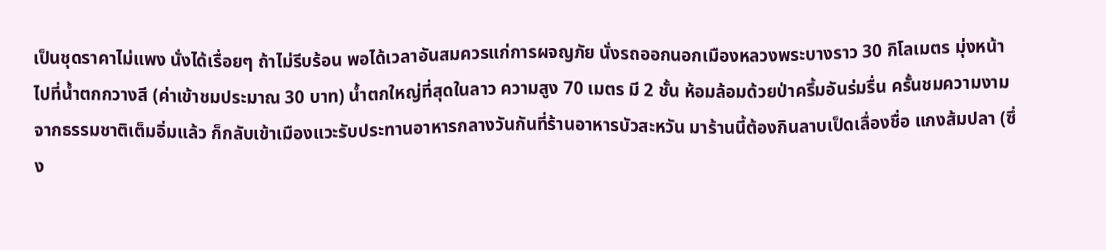เป็นชุดราคาไม่แพง นั่งได้เรื่อยๆ ถ้าไม่รีบร้อน พอได้เวลาอันสมควรแก่การผจญภัย นั่งรถออกนอกเมืองหลวงพระบางราว 30 กิโลเมตร มุ่งหน้าไปที่น้ำตกกวางสี (ค่าเข้าชมประมาณ 30 บาท) น้ำตกใหญ่ที่สุดในลาว ความสูง 70 เมตร มี 2 ชั้น ห้อมล้อมด้วยป่าครึ้มอันร่มรื่น ครั้นชมความงามจากธรรมชาติเต็มอิ่มแล้ว ก็กลับเข้าเมืองแวะรับประทานอาหารกลางวันกันที่ร้านอาหารบัวสะหวัน มาร้านนี้ต้องกินลาบเป็ดเลื่องชื่อ แกงส้มปลา (ซึ่ง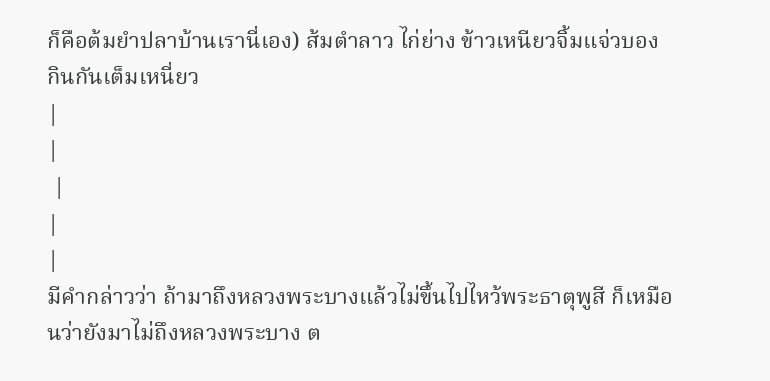ก็คือต้มยำปลาบ้านเรานี่เอง) ส้มตำลาว ไก่ย่าง ข้าวเหนียวจิ้มแจ่วบอง กินกันเต็มเหนี่ยว
|
|
 |
|
|
มีคำกล่าวว่า ถ้ามาถึงหลวงพระบางแล้วไม่ขึ้นไปไหว้พระธาตุพูสี ก็เหมือนว่ายังมาไม่ถึงหลวงพระบาง ต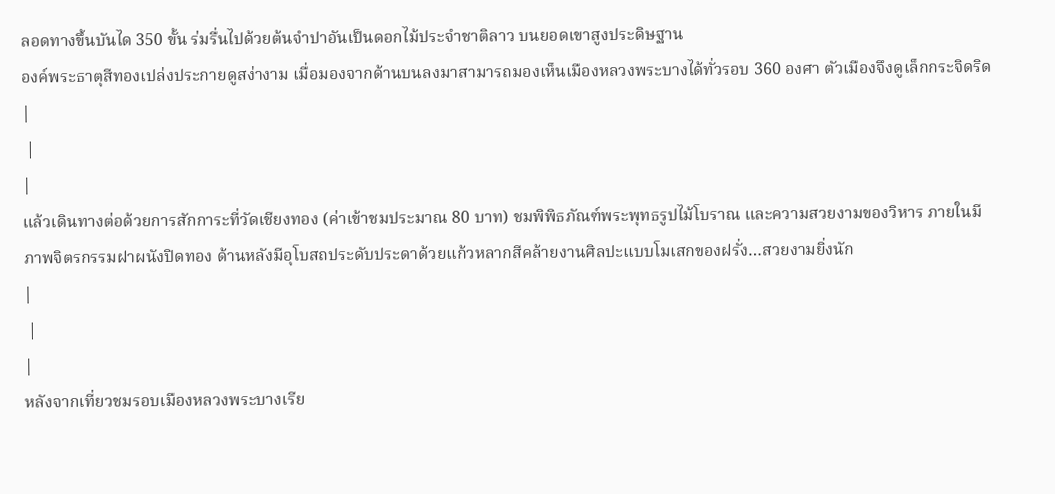ลอดทางขึ้นบันได 350 ขั้น ร่มรื่นไปด้วยต้นจำปาอันเป็นดอกไม้ประจำชาติลาว บนยอดเขาสูงประดิษฐาน
องค์พระธาตุสีทองเปล่งประกายดูสง่างาม เมื่อมองจากด้านบนลงมาสามารถมองเห็นเมืองหลวงพระบางได้ทั่วรอบ 360 องศา ตัวเมืองจึงดูเล็กกระจิดริด
|
 |
|
แล้วเดินทางต่อด้วยการสักการะที่วัดเชียงทอง (ค่าเข้าชมประมาณ 80 บาท) ชมพิพิธภัณฑ์พระพุทธรูปไม้โบราณ และความสวยงามของวิหาร ภายในมีภาพจิตรกรรมฝาผนังปิดทอง ด้านหลังมีอุโบสถประดับประดาด้วยแก้วหลากสีคล้ายงานศิลปะแบบโมเสกของฝรั่ง…สวยงามยิ่งนัก
|
 |
|
หลังจากเที่ยวชมรอบเมืองหลวงพระบางเรีย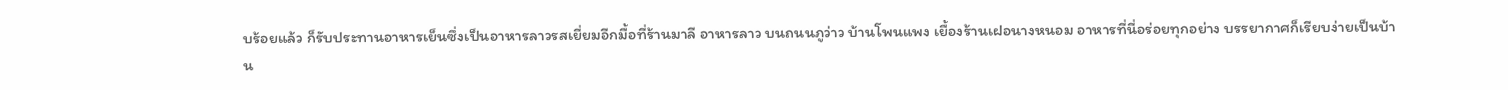บร้อยแล้ว ก็รับประทานอาหารเย็นซึ่งเป็นอาหารลาวรสเยี่ยมอีกมื้อที่ร้านมาลี อาหารลาว บนถนนภูว่าว บ้านโพนแพง เยื้องร้านเฝอนางหนอม อาหารที่นี่อร่อยทุกอย่าง บรรยากาศก็เรียบง่ายเป็นบ้าน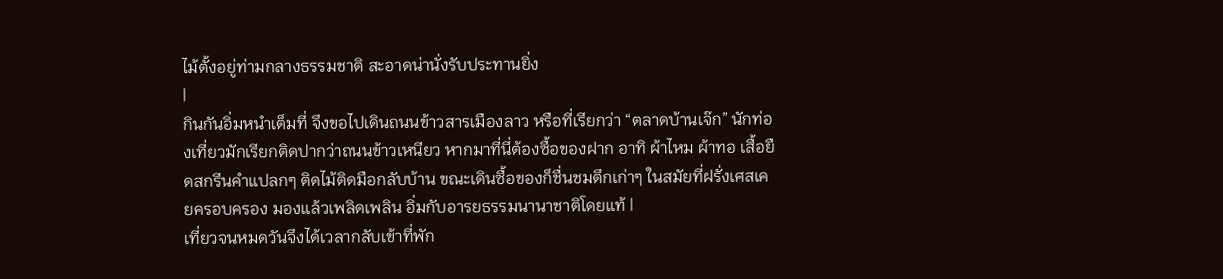ไม้ตั้งอยู่ท่ามกลางธรรมชาติ สะอาดน่านั่งรับประทานยิ่ง
|
กินกันอิ่มหนำเต็มที่ จึงขอไปเดินถนนข้าวสารเมืองลาว หรือที่เรียกว่า “ตลาดบ้านเจ๊ก” นักท่องเที่ยวมักเรียกติดปากว่าถนนข้าวเหนียว หากมาที่นี่ต้องซื้อของฝาก อาทิ ผ้าไหม ผ้าทอ เสื้อยืดสกรีนคำแปลกๆ ติดไม้ติดมือกลับบ้าน ขณะเดินซื้อของก็ชื่นชมตึกเก่าๆ ในสมัยที่ฝรั่งเศสเคยครอบครอง มองแล้วเพลิดเพลิน อิ่มกับอารยธรรมนานาชาติโดยแท้ |
เที่ยวจนหมดวันจึงได้เวลากลับเข้าที่พัก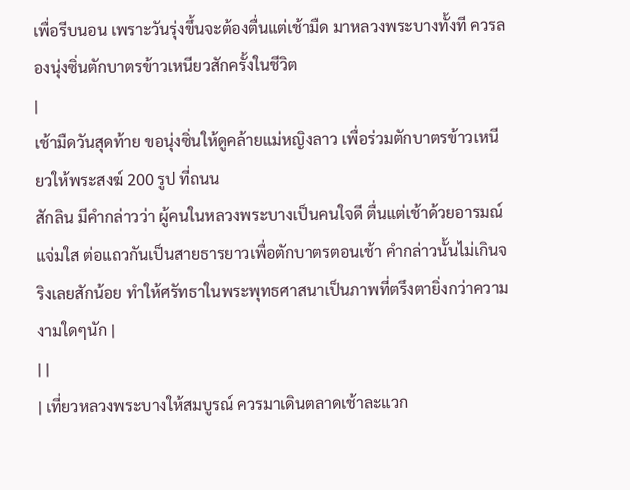เพื่อรีบนอน เพราะวันรุ่งขึ้นจะต้องตื่นแต่เช้ามืด มาหลวงพระบางทั้งที ควรลองนุ่งซิ่นตักบาตรข้าวเหนียวสักครั้งในชีวิต
|
เช้ามืดวันสุดท้าย ขอนุ่งซิ่นให้ดูคล้ายแม่หญิงลาว เพื่อร่วมตักบาตรข้าวเหนียวให้พระสงฆ์ 200 รูป ที่ถนน
สักลิน มีคำกล่าวว่า ผู้คนในหลวงพระบางเป็นคนใจดี ตื่นแต่เช้าด้วยอารมณ์แจ่มใส ต่อแถวกันเป็นสายธารยาวเพื่อตักบาตรตอนเช้า คำกล่าวนั้นไม่เกินจริงเลยสักน้อย ทำให้ศรัทธาในพระพุทธศาสนาเป็นภาพที่ตรึงตายิ่งกว่าความงามใดๆนัก |
| |
| เที่ยวหลวงพระบางให้สมบูรณ์ ควรมาเดินตลาดเช้าละแวก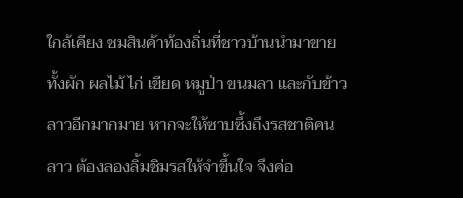ใกล้เคียง ชมสินค้าท้องถิ่นที่ชาวบ้านนำมาขาย ทั้งผัก ผลไม้ ไก่ เขียด หมูป่า ขนมลา และกับข้าวลาวอีกมากมาย หากจะให้ซาบซึ้งถึงรสชาติคนลาว ต้องลองลิ้มชิมรสให้จำขึ้นใจ จึงค่อ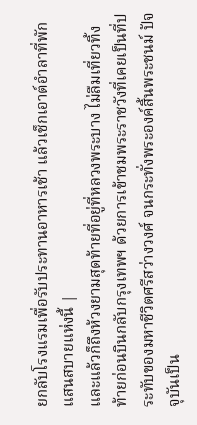ยกลับโรงแรมเพื่อรับประทานอาหารเช้า แล้วเช็กเอาต์อำลาที่พักแสนสบายแห่งนี้ |
และแล้วก็ถึงห้วงยามสุดท้ายที่อยู่ที่หลวงพระบาง ไม่ลืมเที่ยวทิ้งท้ายก่อนบินกลับกรุงเทพฯ ด้วยการเข้าชมพระราชวังที่เคยเป็นที่ประทับของมหาชีวิตศรีสว่างวงศ์ จนกระทั่งพระองค์สิ้นพระชนม์ ปัจจุบันเป็น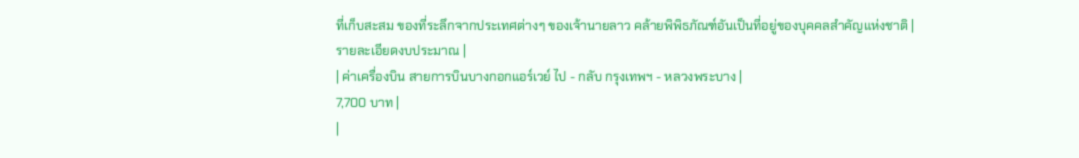ที่เก็บสะสม ของที่ระลึกจากประเทศต่างๆ ของเจ้านายลาว คล้ายพิพิธภัณฑ์อันเป็นที่อยู่ของบุคคลสำคัญแห่งชาติ |
รายละเอียดงบประมาณ |
| ค่าเครื่องบิน สายการบินบางกอกแอร์เวย์ ไป - กลับ กรุงเทพฯ - หลวงพระบาง |
7,700 บาท |
|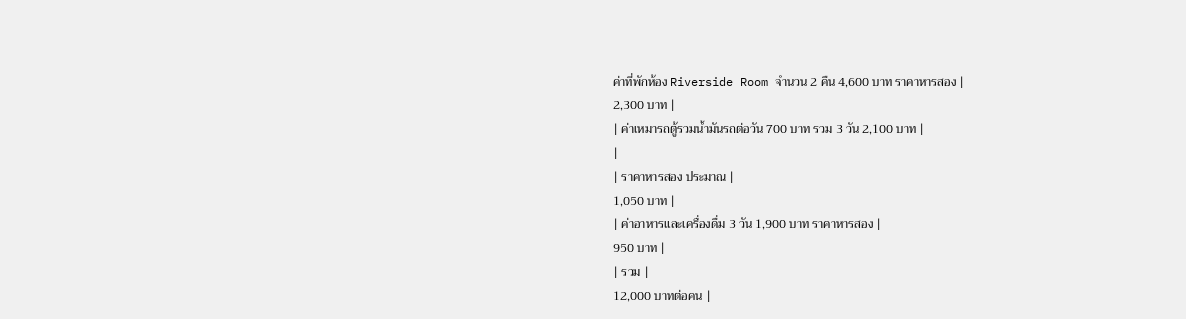ค่าที่พักห้อง Riverside Room จำนวน 2 คืน 4,600 บาท ราคาหารสอง |
2,300 บาท |
| ค่าเหมารถตู้รวมน้ำมันรถต่อวัน 700 บาท รวม 3 วัน 2,100 บาท |
|
| ราคาหารสอง ประมาณ |
1,050 บาท |
| ค่าอาหารและเครื่องดื่ม 3 วัน 1,900 บาท ราคาหารสอง |
950 บาท |
| รวม |
12,000 บาทต่อคน |